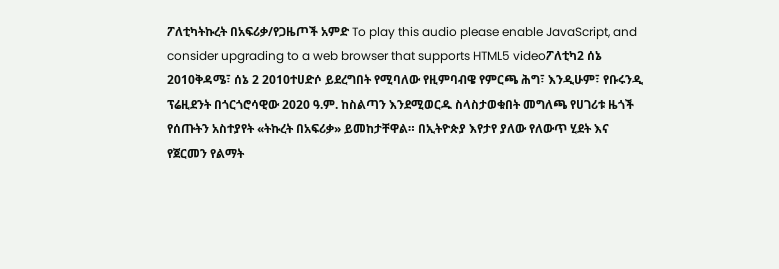ፖለቲካትኩረት በአፍሪቃ/የጋዜጦች አምድ To play this audio please enable JavaScript, and consider upgrading to a web browser that supports HTML5 videoፖለቲካ2 ሰኔ 2010ቅዳሜ፣ ሰኔ 2 2010ተሀድሶ ይደረግበት የሚባለው የዚምባብዌ የምርጫ ሕግ፣ እንዲሁም፣ የቡሩንዲ ፕሬዚደንት በጎርጎሮሳዊው 2020 ዓ.ም. ከስልጣን እንደሚወርዱ ስላስታወቁበት መግለጫ የሀገሪቱ ዜጎች የሰጡትን አስተያየት «ትኩረት በአፍሪቃ» ይመከታቸዋል። በኢትዮጵያ እየታየ ያለው የለውጥ ሂደት እና የጀርመን የልማት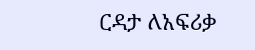ርዳታ ለአፍሪቃ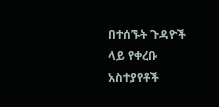በተሰኙት ጉዳዮች ላይ የቀረቡ አስተያየቶች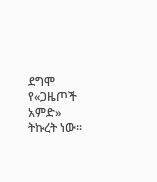ደግሞ የ«ጋዜጦች አምድ» ትኩረት ነው።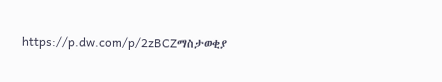https://p.dw.com/p/2zBCZማስታወቂያ